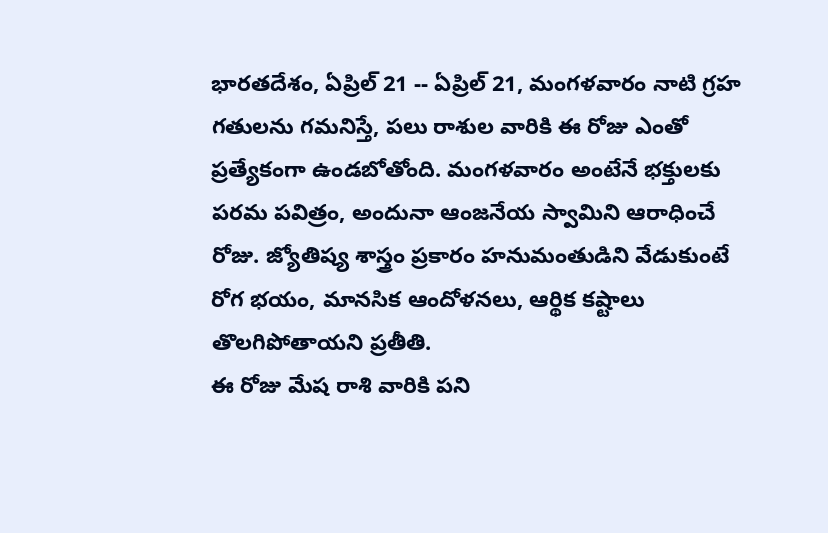భారతదేశం, ఏప్రిల్ 21 -- ఏప్రిల్ 21, మంగళవారం నాటి గ్రహ గతులను గమనిస్తే, పలు రాశుల వారికి ఈ రోజు ఎంతో ప్రత్యేకంగా ఉండబోతోంది. మంగళవారం అంటేనే భక్తులకు పరమ పవిత్రం, అందునా ఆంజనేయ స్వామిని ఆరాధించే రోజు. జ్యోతిష్య శాస్త్రం ప్రకారం హనుమంతుడిని వేడుకుంటే రోగ భయం, మానసిక ఆందోళనలు, ఆర్థిక కష్టాలు తొలగిపోతాయని ప్రతీతి.
ఈ రోజు మేష రాశి వారికి పని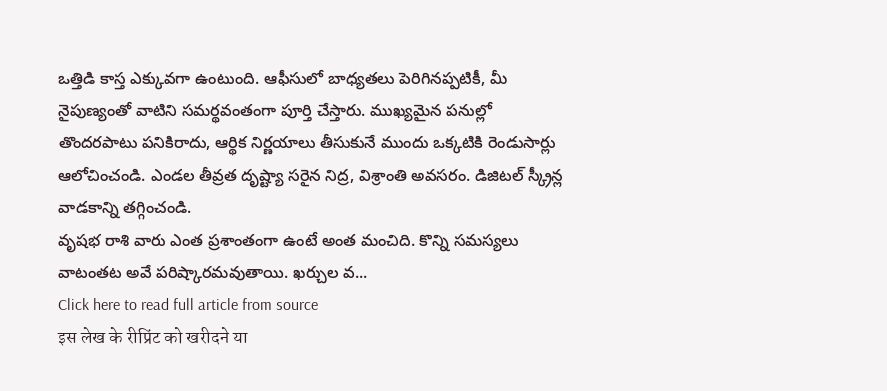ఒత్తిడి కాస్త ఎక్కువగా ఉంటుంది. ఆఫీసులో బాధ్యతలు పెరిగినప్పటికీ, మీ నైపుణ్యంతో వాటిని సమర్థవంతంగా పూర్తి చేస్తారు. ముఖ్యమైన పనుల్లో తొందరపాటు పనికిరాదు, ఆర్థిక నిర్ణయాలు తీసుకునే ముందు ఒక్కటికి రెండుసార్లు ఆలోచించండి. ఎండల తీవ్రత దృష్ట్యా సరైన నిద్ర, విశ్రాంతి అవసరం. డిజిటల్ స్క్రీన్ల వాడకాన్ని తగ్గించండి.
వృషభ రాశి వారు ఎంత ప్రశాంతంగా ఉంటే అంత మంచిది. కొన్ని సమస్యలు వాటంతట అవే పరిష్కారమవుతాయి. ఖర్చుల వ...
Click here to read full article from source
इस लेख के रीप्रिंट को खरीदने या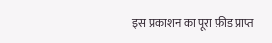इस प्रकाशन का पूरा फ़ीड प्राप्त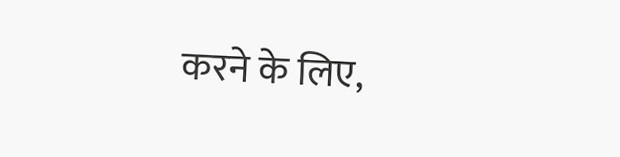करने के लिए,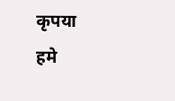कृपया
हमे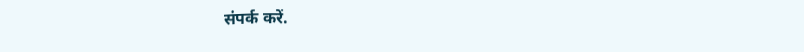संपर्क करें.